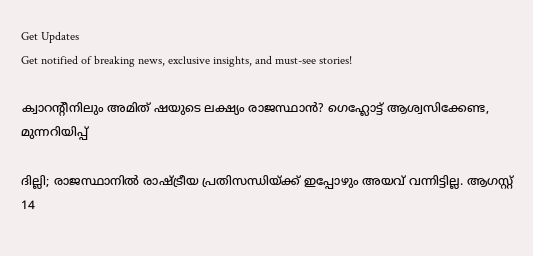Get Updates
Get notified of breaking news, exclusive insights, and must-see stories!

ക്വാറന്റീനിലും അമിത് ഷയുടെ ലക്ഷ്യം രാജസ്ഥാൻ? ഗെഹ്ലോട്ട് ആശ്വസിക്കേണ്ട, മുന്നറിയിപ്പ്

ദില്ലി; രാജസ്ഥാനിൽ രാഷ്ട്രീയ പ്രതിസന്ധിയ്ക്ക് ഇപ്പോഴും അയവ് വന്നിട്ടില്ല. ആഗസ്റ്റ് 14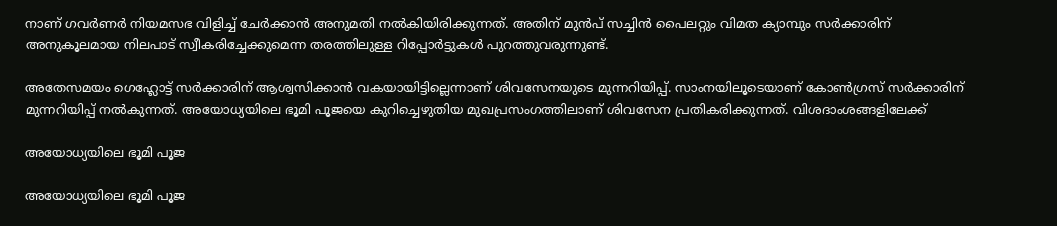നാണ് ഗവർണർ നിയമസഭ വിളിച്ച് ചേർക്കാൻ അനുമതി നൽകിയിരിക്കുന്നത്. അതിന് മുൻപ് സച്ചിൻ പൈലറ്റും വിമത ക്യാമ്പും സർക്കാരിന് അനുകൂലമായ നിലപാട് സ്വീകരിച്ചേക്കുമെന്ന തരത്തിലുള്ള റിപ്പോർട്ടുകൾ പുറത്തുവരുന്നുണ്ട്.

അതേസമയം ഗെഹ്ലോട്ട് സർക്കാരിന് ആശ്വസിക്കാൻ വകയായിട്ടില്ലെന്നാണ് ശിവസേനയുടെ മുന്നറിയിപ്പ്. സാംനയിലൂടെയാണ് കോൺഗ്രസ് സർക്കാരിന് മുന്നറിയിപ്പ് നൽകുന്നത്. അയോധ്യയിലെ ഭൂമി പൂജയെ കുറിച്ചെഴുതിയ മുഖപ്രസംഗത്തിലാണ് ശിവസേന പ്രതികരിക്കുന്നത്. വിശദാംശങ്ങളിലേക്ക്

അയോധ്യയിലെ ഭൂമി പൂജ

അയോധ്യയിലെ ഭൂമി പൂജ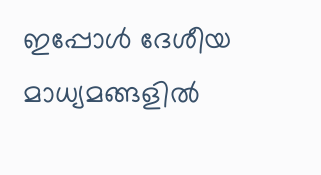ഇപ്പോൾ ദേശീയ മാധ്യമങ്ങളിൽ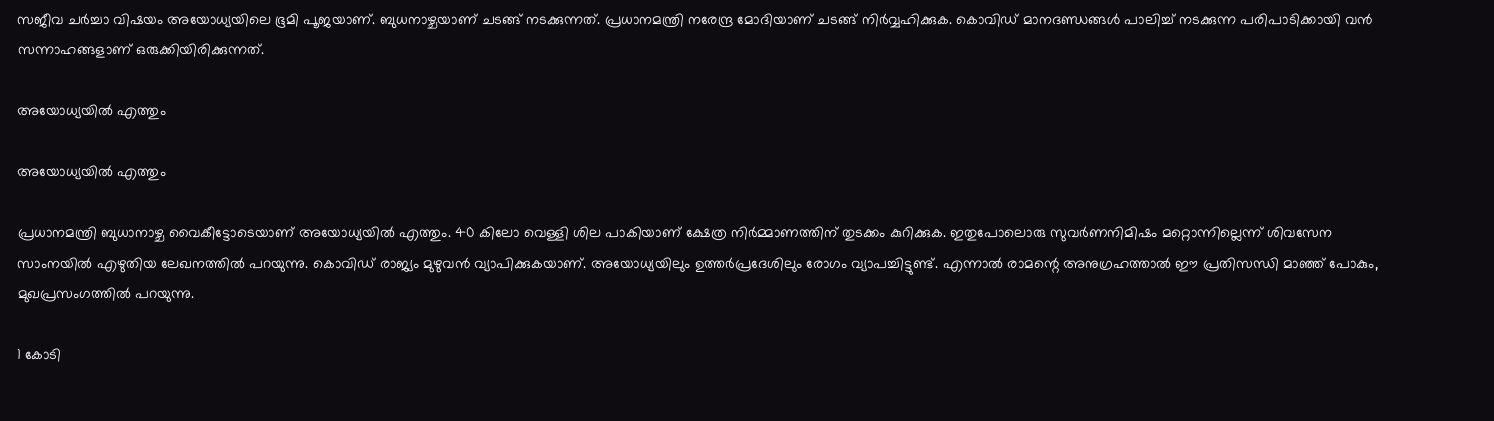സജീവ ചർച്ചാ വിഷയം അയോധ്യയിലെ ഭൂമി പൂജയാണ്. ബുധനാഴ്ചയാണ് ചടങ്ങ് നടക്കുന്നത്. പ്രധാനമന്ത്രി നരേന്ദ്ര മോദിയാണ് ചടങ്ങ് നിർവ്വഹിക്കുക. കൊവിഡ് മാനദണ്ഡങ്ങൾ പാലിച്ച് നടക്കുന്ന പരിപാടിക്കായി വൻ സന്നാഹങ്ങളാണ് ഒരുക്കിയിരിക്കുന്നത്.

അയോധ്യയിൽ എത്തും

അയോധ്യയിൽ എത്തും

പ്രധാനമന്ത്രി ബുധാനാഴ്ച വൈകീട്ടോടെയാണ് അയോധ്യയിൽ എത്തും. 40 കിലോ വെള്ളി ശില പാകിയാണ് ക്ഷേത്ര നിർമ്മാണത്തിന് തുടക്കം കുറിക്കുക. ഇതുപോലൊരു സുവർണനിമിഷം മറ്റൊന്നില്ലെന്ന് ശിവസേന സാംനയിൽ എഴുതിയ ലേഖനത്തിൽ പറയുന്നു. കൊവിഡ് രാജ്യം മുഴുവൻ വ്യാപിക്കുകയാണ്. അയോധ്യയിലും ഉത്തർപ്രദേശിലും രോഗം വ്യാപച്ചിട്ടുണ്ട്. എന്നാൽ രാമന്റെ അനുഗ്രഹത്താൽ ഈ പ്രതിസന്ധി മാഞ്ഞ് പോകും, മുഖപ്രസംഗത്തിൽ പറയുന്നു.

1 കോടി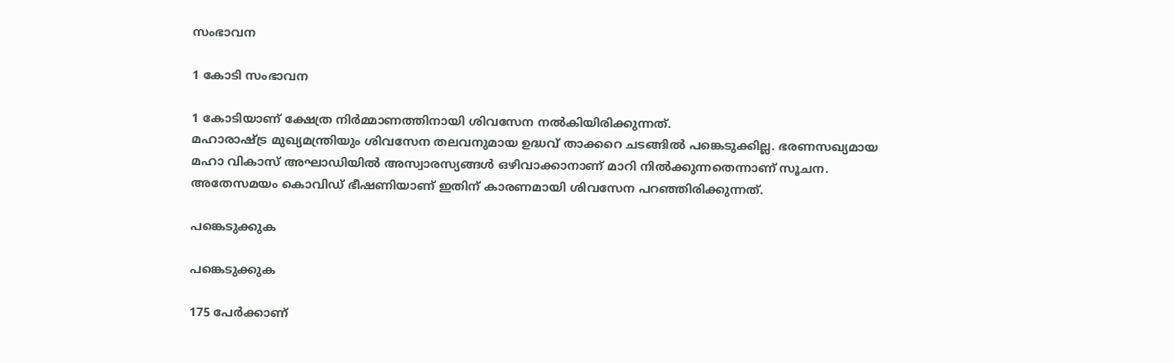സംഭാവന

1 കോടി സംഭാവന

1 കോടിയാണ് ക്ഷേത്ര നിർമ്മാണത്തിനായി ശിവസേന നൽകിയിരിക്കുന്നത്.
മഹാരാഷ്ട്ര മുഖ്യമന്ത്രിയും ശിവസേന തലവനുമായ ഉദ്ധവ് താക്കറെ ചടങ്ങിൽ പങ്കെടുക്കില്ല. ഭരണസഖ്യമായ മഹാ വികാസ് അഘാഡിയിൽ അസ്വാരസ്യങ്ങൾ ഒഴിവാക്കാനാണ് മാറി നിൽക്കുന്നതെന്നാണ് സൂചന. അതേസമയം കൊവിഡ് ഭീഷണിയാണ് ഇതിന് കാരണമായി ശിവസേന പറഞ്ഞിരിക്കുന്നത്.

പങ്കെടുക്കുക

പങ്കെടുക്കുക

175 പേർക്കാണ്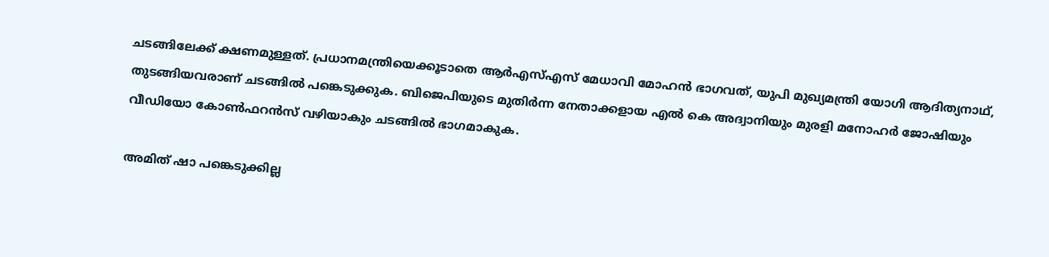ചടങ്ങിലേക്ക് ക്ഷണമുള്ളത്. പ്രധാനമന്ത്രിയെക്കൂടാതെ ആർഎസ്എസ് മേധാവി മോഹൻ ഭാഗവത്, യുപി മുഖ്യമന്ത്രി യോഗി ആദിത്യനാഥ്, തുടങ്ങിയവരാണ് ചടങ്ങിൽ പങ്കെടുക്കുക. ബിജെപിയുടെ മുതിർന്ന നേതാക്കളായ എൽ കെ അദ്വാനിയും മുരളി മനോഹർ ജോഷിയും വീഡിയോ കോൺഫറൻസ് വഴിയാകും ചടങ്ങിൽ ഭാഗമാകുക.

അമിത് ഷാ പങ്കെടുക്കില്ല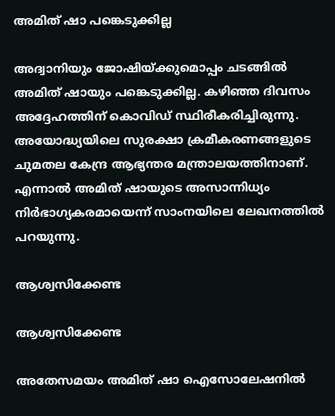അമിത് ഷാ പങ്കെടുക്കില്ല

അദ്വാനിയും ജോഷിയ്ക്കുമൊപ്പം ചടങ്ങിൽ അമിത് ഷായും പങ്കെടുക്കില്ല. കഴിഞ്ഞ ദിവസം അദ്ദേഹത്തിന് കൊവിഡ് സ്ഥിരീകരിച്ചിരുന്നു. അയോദ്ധ്യയിലെ സുരക്ഷാ ക്രമീകരണങ്ങളുടെ ചുമതല കേന്ദ്ര ആഭ്യന്തര മന്ത്രാലയത്തിനാണ്. എന്നാൽ അമിത് ഷായുടെ അസാന്നിധ്യം നിർഭാഗ്യകരമായെന്ന് സാംനയിലെ ലേഖനത്തിൽ പറയുന്നു.

ആശ്വസിക്കേണ്ട

ആശ്വസിക്കേണ്ട

അതേസമയം അമിത് ഷാ ഐസോലേഷനിൽ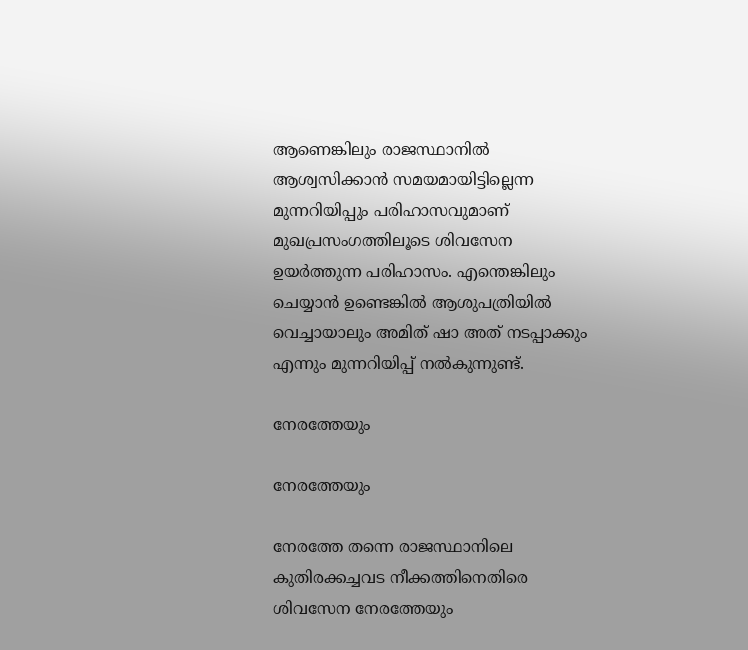ആണെങ്കിലും രാജസ്ഥാനിൽ ആശ്വസിക്കാൻ സമയമായിട്ടില്ലെന്ന മുന്നറിയിപ്പും പരിഹാസവുമാണ് മുഖപ്രസംഗത്തിലൂടെ ശിവസേന ഉയർത്തുന്ന പരിഹാസം. എന്തെങ്കിലും ചെയ്യാൻ ഉണ്ടെങ്കിൽ ആശുപത്രിയിൽ വെച്ചായാലും അമിത് ഷാ അത് നടപ്പാക്കും എന്നും മുന്നറിയിപ്പ് നൽകുന്നുണ്ട്.

നേരത്തേയും

നേരത്തേയും

നേരത്തേ തന്നെ രാജസ്ഥാനിലെ കുതിരക്കച്ചവട നീക്കത്തിനെതിരെ ശിവസേന നേരത്തേയും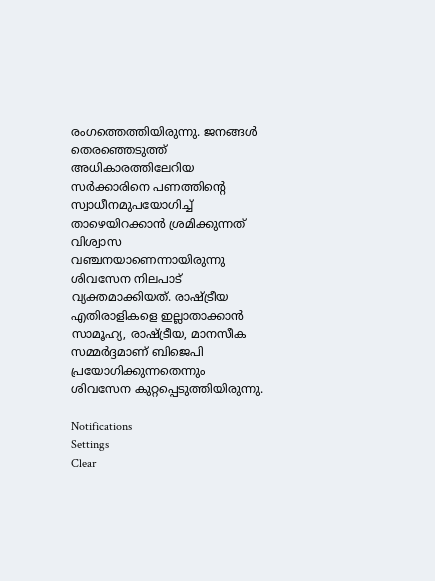രംഗത്തെത്തിയിരുന്നു. ജനങ്ങള്‍ തെരഞ്ഞെടുത്ത് അധികാരത്തിലേറിയ സര്‍ക്കാരിനെ പണത്തിന്‍റെ സ്വാധീനമുപയോഗിച്ച് താഴെയിറക്കാന്‍ ശ്രമിക്കുന്നത് വിശ്വാസ വഞ്ചനയാണെന്നായിരുന്നു ശിവസേന നിലപാട് വ്യക്തമാക്കിയത്. രാഷ്ട്രീയ എതിരാളികളെ ഇല്ലാതാക്കാന്‍ സാമൂഹ്യ, രാഷ്ട്രീയ, മാനസീക സമ്മര്‍ദ്ദമാണ് ബിജെപി പ്രയോഗിക്കുന്നതെന്നും ശിവസേന കുറ്റപ്പെടുത്തിയിരുന്നു.

Notifications
Settings
Clear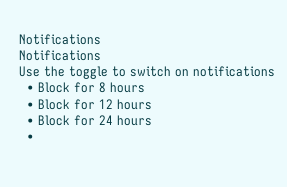Notifications
Notifications
Use the toggle to switch on notifications
  • Block for 8 hours
  • Block for 12 hours
  • Block for 24 hours
  •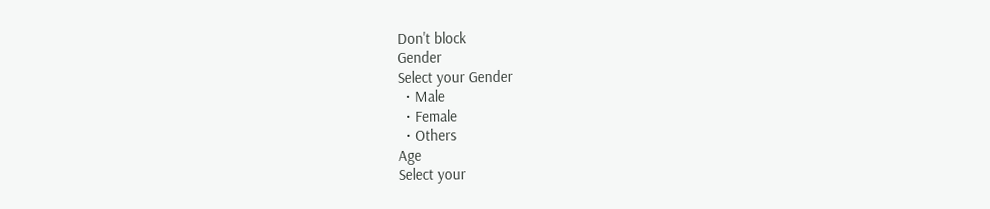Don't block
Gender
Select your Gender
  • Male
  • Female
  • Others
Age
Select your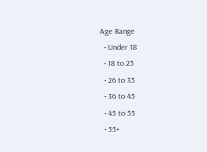Age Range
  • Under 18
  • 18 to 25
  • 26 to 35
  • 36 to 45
  • 45 to 55
  • 55+